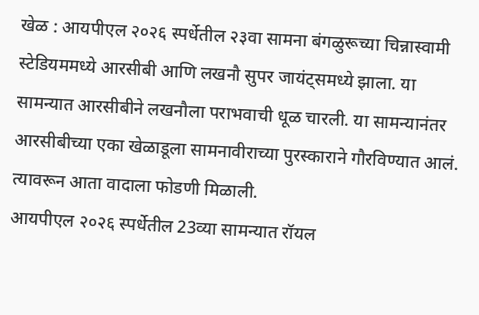खेळ : आयपीएल २०२६ स्पर्धेतील २३वा सामना बंगळुरूच्या चिन्नास्वामी स्टेडियममध्ये आरसीबी आणि लखनौ सुपर जायंट्समध्ये झाला. या सामन्यात आरसीबीने लखनौला पराभवाची धूळ चारली. या सामन्यानंतर आरसीबीच्या एका खेळाडूला सामनावीराच्या पुरस्काराने गौरविण्यात आलं. त्यावरून आता वादाला फोडणी मिळाली.
आयपीएल २०२६ स्पर्धेतील 23व्या सामन्यात रॉयल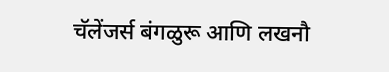चॅलेंजर्स बंगळुरू आणि लखनौ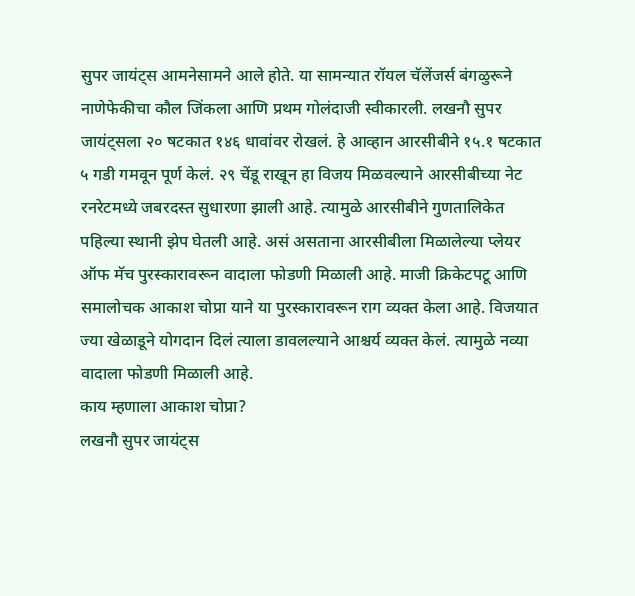सुपर जायंट्स आमनेसामने आले होते. या सामन्यात रॉयल चॅलेंजर्स बंगळुरूने नाणेफेकीचा कौल जिंकला आणि प्रथम गोलंदाजी स्वीकारली. लखनौ सुपर जायंट्सला २० षटकात १४६ धावांवर रोखलं. हे आव्हान आरसीबीने १५.१ षटकात ५ गडी गमवून पूर्ण केलं. २९ चेंडू राखून हा विजय मिळवल्याने आरसीबीच्या नेट रनरेटमध्ये जबरदस्त सुधारणा झाली आहे. त्यामुळे आरसीबीने गुणतालिकेत पहिल्या स्थानी झेप घेतली आहे. असं असताना आरसीबीला मिळालेल्या प्लेयर ऑफ मॅच पुरस्कारावरून वादाला फोडणी मिळाली आहे. माजी क्रिकेटपटू आणि समालोचक आकाश चोप्रा याने या पुरस्कारावरून राग व्यक्त केला आहे. विजयात ज्या खेळाडूने योगदान दिलं त्याला डावलल्याने आश्चर्य व्यक्त केलं. त्यामुळे नव्या वादाला फोडणी मिळाली आहे.
काय म्हणाला आकाश चोप्रा?
लखनौ सुपर जायंट्स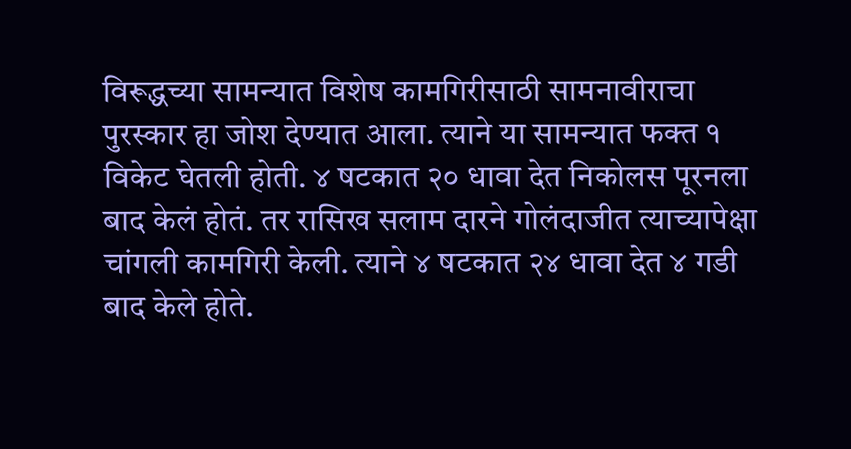विरूद्धच्या सामन्यात विशेष कामगिरीसाठी सामनावीराचा पुरस्कार हा जोश देण्यात आला. त्याने या सामन्यात फक्त १ विकेट घेतली होती. ४ षटकात २० धावा देत निकोलस पूरनला बाद केलं होतं. तर रासिख सलाम दारने गोलंदाजीत त्याच्यापेक्षा चांगली कामगिरी केली. त्याने ४ षटकात २४ धावा देत ४ गडी बाद केले होते.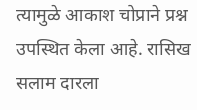त्यामुळे आकाश चोप्राने प्रश्न उपस्थित केला आहे. रासिख सलाम दारला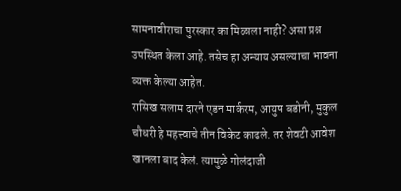सामनावीराचा पुरस्कार का मिळाला नाही? असा प्रश्न उपस्थित केला आहे. तसेच हा अन्याय असल्याचा भावना व्यक्त केल्या आहेत.
रासिख सलाम दारने एडन मार्करम, आयुष बडोनी, मुकुल चौधरी हे महत्त्वाचे तीन विकेट काढले. तर शेवटी आवेश खानला बाद केलं. त्यामुळे गोलंदाजी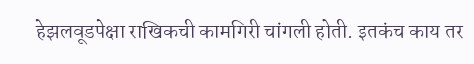हेझलवूडपेक्षा राखिकची कामगिरी चांगली होती. इतकंच काय तर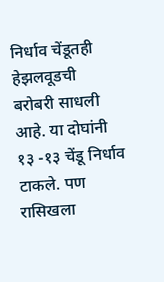निर्धाव चेंडूतही हेझलवूडची बरोबरी साधली आहे. या दोघांनी १३ -१३ चेंडू निर्धाव टाकले. पण रासिखला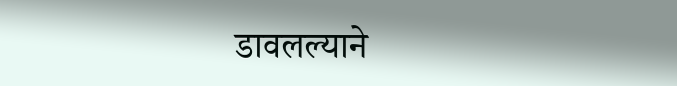डावलल्याने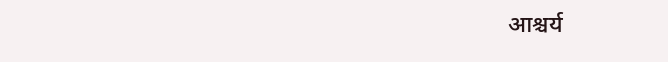आश्चर्य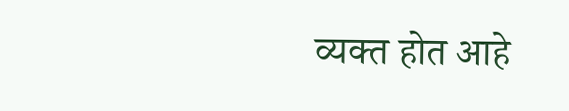व्यक्त होत आहे